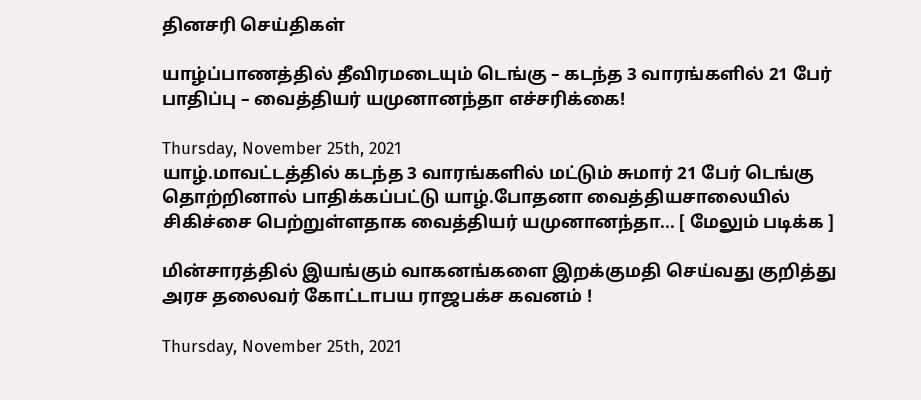தினசரி செய்திகள்

யாழ்ப்பாணத்தில் தீவிரமடையும் டெங்கு – கடந்த 3 வாரங்களில் 21 பேர் பாதிப்பு – வைத்தியர் யமுனானந்தா எச்சரிக்கை!

Thursday, November 25th, 2021
யாழ்.மாவட்டத்தில் கடந்த 3 வாரங்களில் மட்டும் சுமார் 21 பேர் டெங்கு தொற்றினால் பாதிக்கப்பட்டு யாழ்.போதனா வைத்தியசாலையில் சிகிச்சை பெற்றுள்ளதாக வைத்தியர் யமுனானந்தா... [ மேலும் படிக்க ]

மின்சாரத்தில் இயங்கும் வாகனங்களை இறக்குமதி செய்வது குறித்து அரச தலைவர் கோட்டாபய ராஜபக்ச கவனம் !

Thursday, November 25th, 2021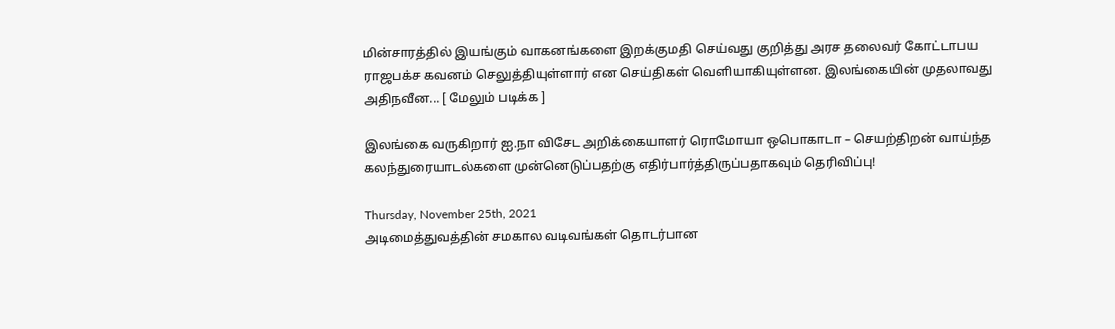மின்சாரத்தில் இயங்கும் வாகனங்களை இறக்குமதி செய்வது குறித்து அரச தலைவர் கோட்டாபய ராஜபக்ச கவனம் செலுத்தியுள்ளார் என செய்திகள் வெளியாகியுள்ளன. இலங்கையின் முதலாவது அதிநவீன... [ மேலும் படிக்க ]

இலங்கை வருகிறார் ஐ.நா விசேட அறிக்கையாளர் ரொமோயா ஒபொகாடா – செயற்திறன் வாய்ந்த கலந்துரையாடல்களை முன்னெடுப்பதற்கு எதிர்பார்த்திருப்பதாகவும் தெரிவிப்பு!

Thursday, November 25th, 2021
அடிமைத்துவத்தின் சமகால வடிவங்கள் தொடர்பான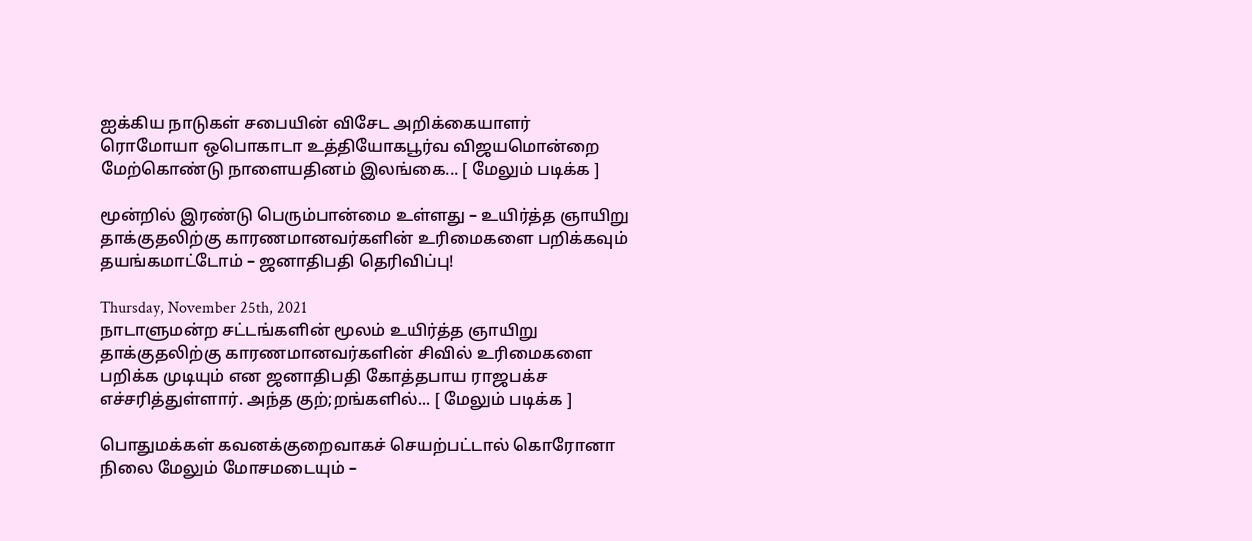ஐக்கிய நாடுகள் சபையின் விசேட அறிக்கையாளர் ரொமோயா ஒபொகாடா உத்தியோகபூர்வ விஜயமொன்றை மேற்கொண்டு நாளையதினம் இலங்கை... [ மேலும் படிக்க ]

மூன்றில் இரண்டு பெரும்பான்மை உள்ளது – உயிர்த்த ஞாயிறு தாக்குதலிற்கு காரணமானவர்களின் உரிமைகளை பறிக்கவும் தயங்கமாட்டோம் – ஜனாதிபதி தெரிவிப்பு!

Thursday, November 25th, 2021
நாடாளுமன்ற சட்டங்களின் மூலம் உயிர்த்த ஞாயிறு தாக்குதலிற்கு காரணமானவர்களின் சிவில் உரிமைகளை பறிக்க முடியும் என ஜனாதிபதி கோத்தபாய ராஜபக்ச எச்சரித்துள்ளார். அந்த குற்;றங்களில்... [ மேலும் படிக்க ]

பொதுமக்கள் கவனக்குறைவாகச் செயற்பட்டால் கொரோனா நிலை மேலும் மோசமடையும் –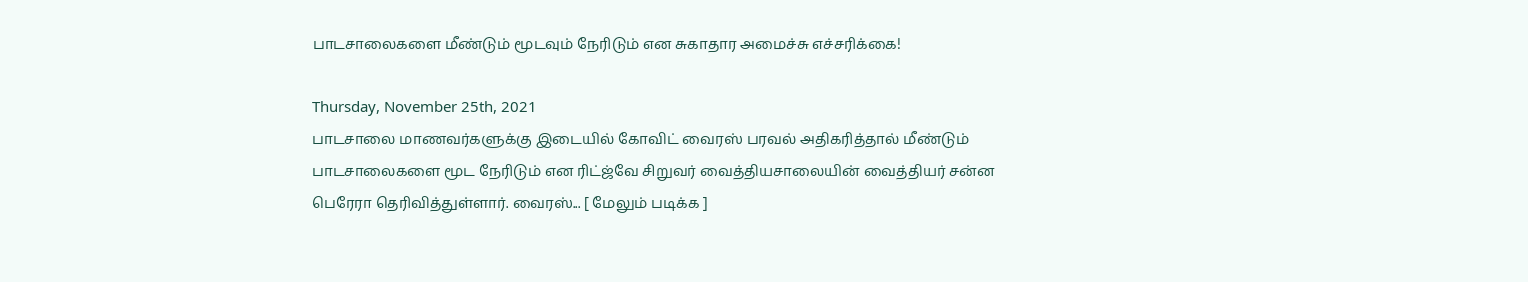பாடசாலைகளை மீண்டும் மூடவும் நேரிடும் என சுகாதார அமைச்சு எச்சரிக்கை!

Thursday, November 25th, 2021
பாடசாலை மாணவர்களுக்கு இடையில் கோவிட் வைரஸ் பரவல் அதிகரித்தால் மீண்டும் பாடசாலைகளை மூட நேரிடும் என ரிட்ஜ்வே சிறுவர் வைத்தியசாலையின் வைத்தியர் சன்ன பெரேரா தெரிவித்துள்ளார். வைரஸ்... [ மேலும் படிக்க ]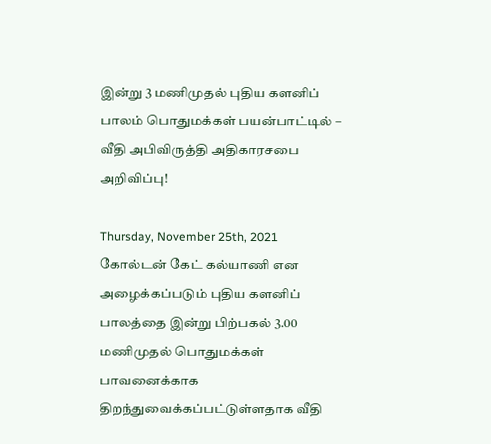இன்று 3 மணிமுதல் புதிய களனிப் பாலம் பொதுமக்கள் பயன்பாட்டில் – வீதி அபிவிருத்தி அதிகாரசபை அறிவிப்பு!

Thursday, November 25th, 2021
கோல்டன் கேட் கல்யாணி என அழைக்கப்படும் புதிய களனிப் பாலத்தை இன்று பிற்பகல் 3.00 மணிமுதல் பொதுமக்கள் பாவனைக்காக திறந்துவைக்கப்பட்டுள்ளதாக வீதி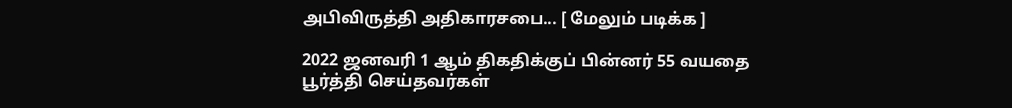அபிவிருத்தி அதிகாரசபை... [ மேலும் படிக்க ]

2022 ஜனவரி 1 ஆம் திகதிக்குப் பின்னர் 55 வயதை பூர்த்தி செய்தவர்கள்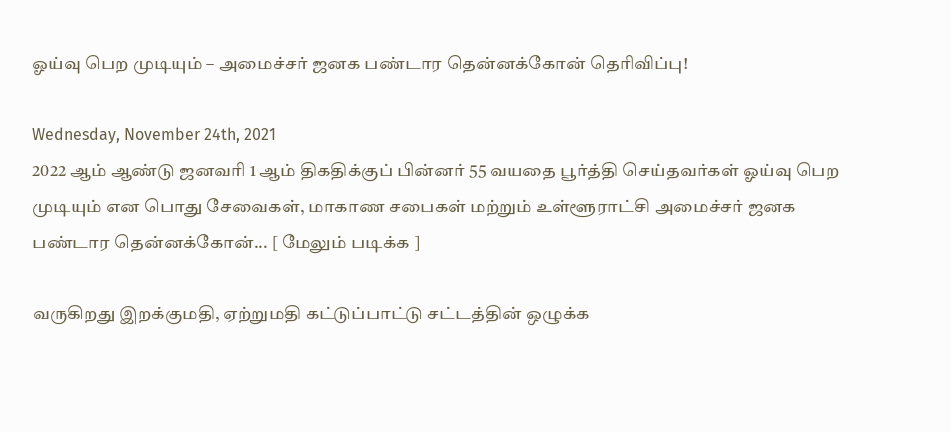ஓய்வு பெற முடியும் – அமைச்சர் ஜனக பண்டார தென்னக்கோன் தெரிவிப்பு!

Wednesday, November 24th, 2021
2022 ஆம் ஆண்டு ஜனவரி 1 ஆம் திகதிக்குப் பின்னர் 55 வயதை பூர்த்தி செய்தவர்கள் ஓய்வு பெற முடியும் என பொது சேவைகள், மாகாண சபைகள் மற்றும் உள்ளூராட்சி அமைச்சர் ஜனக பண்டார தென்னக்கோன்... [ மேலும் படிக்க ]

வருகிறது இறக்குமதி, ஏற்றுமதி கட்டுப்பாட்டு சட்டத்தின் ஒழுக்க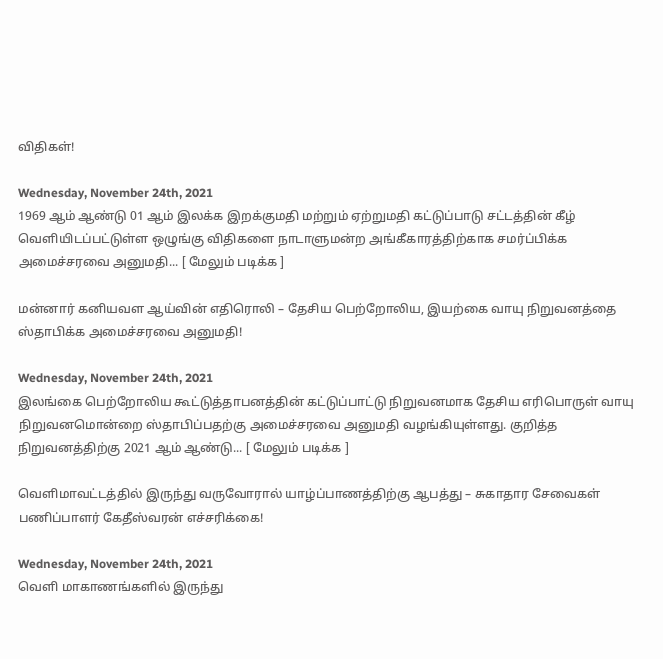விதிகள்!

Wednesday, November 24th, 2021
1969 ஆம் ஆண்டு 01 ஆம் இலக்க இறக்குமதி மற்றும் ஏற்றுமதி கட்டுப்பாடு சட்டத்தின் கீழ் வெளியிடப்பட்டுள்ள ஒழுங்கு விதிகளை நாடாளுமன்ற அங்கீகாரத்திற்காக சமர்ப்பிக்க அமைச்சரவை அனுமதி... [ மேலும் படிக்க ]

மன்னார் கனியவள ஆய்வின் எதிரொலி – தேசிய பெற்றோலிய, இயற்கை வாயு நிறுவனத்தை ஸ்தாபிக்க அமைச்சரவை அனுமதி!

Wednesday, November 24th, 2021
இலங்கை பெற்றோலிய கூட்டுத்தாபனத்தின் கட்டுப்பாட்டு நிறுவனமாக தேசிய எரிபொருள் வாயு நிறுவனமொன்றை ஸ்தாபிப்பதற்கு அமைச்சரவை அனுமதி வழங்கியுள்ளது. குறித்த நிறுவனத்திற்கு 2021 ஆம் ஆண்டு... [ மேலும் படிக்க ]

வெளிமாவட்டத்தில் இருந்து வருவோரால் யாழ்ப்பாணத்திற்கு ஆபத்து – சுகாதார சேவைகள் பணிப்பாளர் கேதீஸ்வரன் எச்சரிக்கை!

Wednesday, November 24th, 2021
வெளி மாகாணங்களில் இருந்து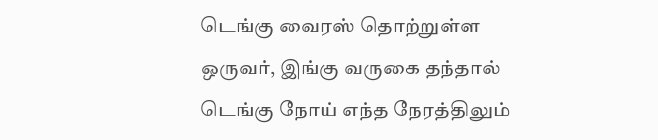டெங்கு வைரஸ் தொற்றுள்ள ஒருவர், இங்கு வருகை தந்தால் டெங்கு நோய் எந்த நேரத்திலும்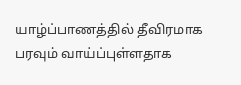யாழ்ப்பாணத்தில் தீவிரமாக பரவும் வாய்ப்புள்ளதாக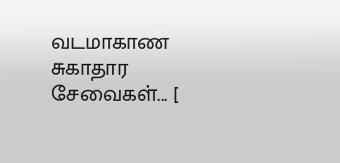வடமாகாண சுகாதார சேவைகள்... [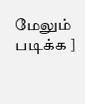மேலும் படிக்க ]